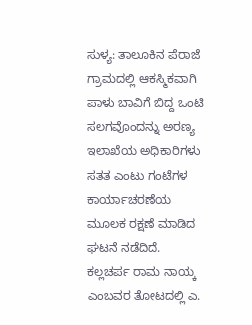ಸುಳ್ಯ: ತಾಲೂಕಿನ ಪೆರಾಜೆ ಗ್ರಾಮದಲ್ಲಿ ಆಕಸ್ಮಿಕವಾಗಿ ಪಾಳು ಬಾವಿಗೆ ಬಿದ್ದ ಒಂಟಿ ಸಲಗವೊಂದನ್ನು ಅರಣ್ಯ ಇಲಾಖೆಯ ಅಧಿಕಾರಿಗಳು ಸತತ ಎಂಟು ಗಂಟೆಗಳ ಕಾರ್ಯಾಚರಣೆಯ ಮೂಲಕ ರಕ್ಷಣೆ ಮಾಡಿದ ಘಟನೆ ನಡೆದಿದೆ.
ಕಲ್ಲಚರ್ಪ ರಾಮ ನಾಯ್ಕ ಎಂಬವರ ತೋಟದಲ್ಲಿ ಎ.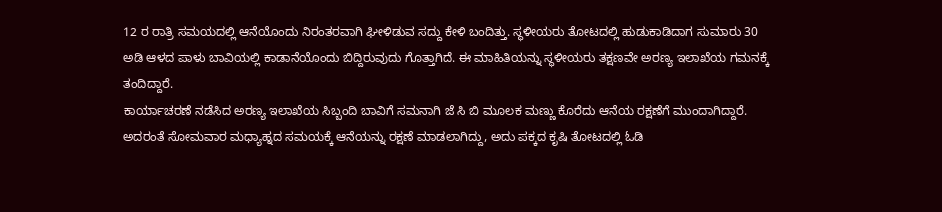12 ರ ರಾತ್ರಿ ಸಮಯದಲ್ಲಿ ಆನೆಯೊಂದು ನಿರಂತರವಾಗಿ ಘೀಳಿಡುವ ಸದ್ದು ಕೇಳಿ ಬಂದಿತ್ತು. ಸ್ಥಳೀಯರು ತೋಟದಲ್ಲಿ ಹುಡುಕಾಡಿದಾಗ ಸುಮಾರು 30 ಅಡಿ ಆಳದ ಪಾಳು ಬಾವಿಯಲ್ಲಿ ಕಾಡಾನೆಯೊಂದು ಬಿದ್ದಿರುವುದು ಗೊತ್ತಾಗಿದೆ. ಈ ಮಾಹಿತಿಯನ್ನು ಸ್ಥಳೀಯರು ತಕ್ಷಣವೇ ಅರಣ್ಯ ಇಲಾಖೆಯ ಗಮನಕ್ಕೆ ತಂದಿದ್ದಾರೆ.
ಕಾರ್ಯಾಚರಣೆ ನಡೆಸಿದ ಅರಣ್ಯ ಇಲಾಖೆಯ ಸಿಬ್ಬಂದಿ ಬಾವಿಗೆ ಸಮನಾಗಿ ಜೆ ಸಿ ಬಿ ಮೂಲಕ ಮಣ್ಣು ಕೊರೆದು ಆನೆಯ ರಕ್ಷಣೆಗೆ ಮುಂದಾಗಿದ್ದಾರೆ. ಅದರಂತೆ ಸೋಮವಾರ ಮಧ್ಯಾಹ್ನದ ಸಮಯಕ್ಕೆ ಆನೆಯನ್ನು ರಕ್ಷಣೆ ಮಾಡಲಾಗಿದ್ದು, ಅದು ಪಕ್ಕದ ಕೃಷಿ ತೋಟದಲ್ಲಿ ಓಡಿ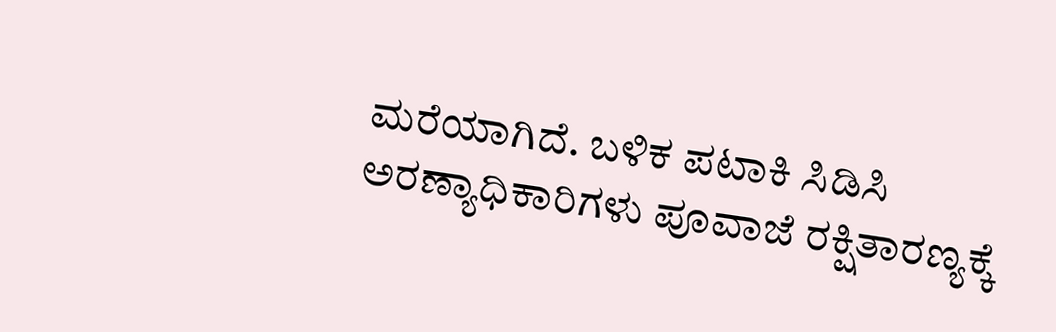ಮರೆಯಾಗಿದೆ. ಬಳಿಕ ಪಟಾಕಿ ಸಿಡಿಸಿ ಅರಣ್ಯಾಧಿಕಾರಿಗಳು ಪೂವಾಜೆ ರಕ್ಷಿತಾರಣ್ಯಕ್ಕೆ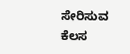ಸೇರಿಸುವ ಕೆಲಸ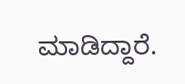ಮಾಡಿದ್ದಾರೆ.